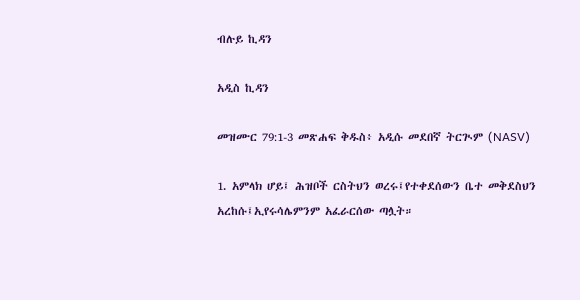ብሉይ ኪዳን

አዲስ ኪዳን

መዝሙር 79:1-3 መጽሐፍ ቅዱስ፥ አዲሱ መደበኛ ትርጒም (NASV)

1. አምላክ ሆይ፤ ሕዝቦች ርስትህን ወረሩ፤የተቀደሰውን ቤተ መቅደስህን አረከሱ፤ኢየሩሳሌምንም አፈራርሰው ጣሏት።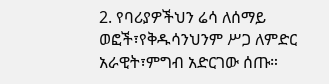2. የባሪያዎችህን ሬሳ ለሰማይ ወፎች፣የቅዱሳንህንም ሥጋ ለምድር አራዊት፣ምግብ አድርገው ሰጡ።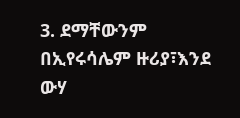3. ደማቸውንም በኢየሩሳሌም ዙሪያ፣እንደ ውሃ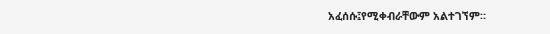አፈሰሱ፤የሚቀብራቸውም አልተገኘም።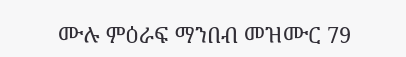ሙሉ ምዕራፍ ማንበብ መዝሙር 79